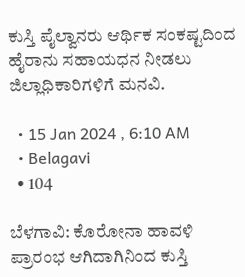ಕುಸ್ತಿ ಪೈಲ್ವಾನರು ಆರ್ಥಿಕ ಸಂಕಷ್ಟದಿಂದ ಹೈರಾನು ಸಹಾಯಧನ ನೀಡಲು ಜಿಲ್ಲಾಧಿಕಾರಿಗಳಿಗೆ ಮನವಿ.

  • 15 Jan 2024 , 6:10 AM
  • Belagavi
  • 104

ಬೆಳಗಾವಿ: ಕೊರೋನಾ ಹಾವಳಿ ಪ್ರಾರಂಭ ಆಗಿದಾಗಿನಿಂದ ಕುಸ್ತಿ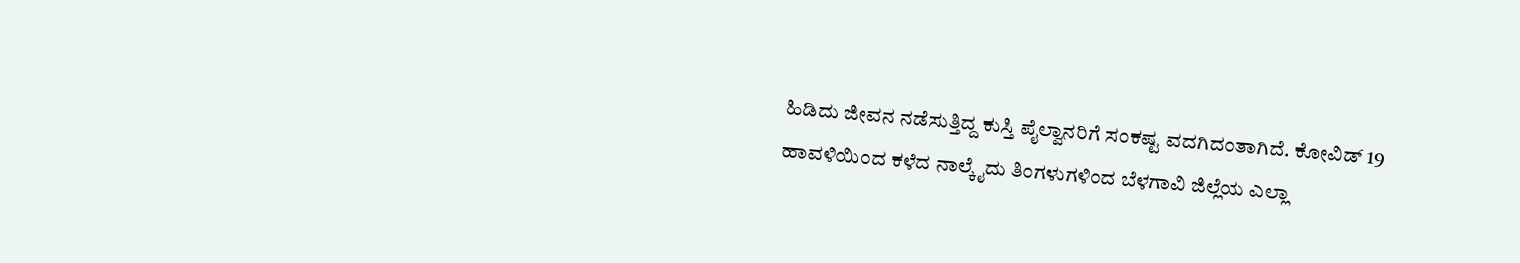ಹಿಡಿದು ಜೀವನ ನಡೆಸುತ್ತಿದ್ದ ಕುಸ್ತಿ ಪೈಲ್ವಾನರಿಗೆ ಸಂಕಷ್ಟ ವದಗಿದಂತಾಗಿದೆ. ಕೋವಿಡ್ 19 ಹಾವಳಿಯಿಂದ ಕಳೆದ ನಾಲ್ಕೈದು ತಿಂಗಳುಗಳಿಂದ ಬೆಳಗಾವಿ ಜಿಲ್ಲೆಯ ಎಲ್ಲಾ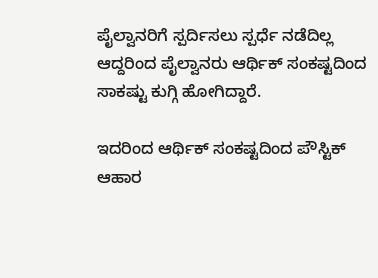ಪೈಲ್ವಾನರಿಗೆ ಸ್ಪರ್ದಿಸಲು ಸ್ಪರ್ಧೆ ನಡೆದಿಲ್ಲ ಆದ್ದರಿಂದ ಪೈಲ್ವಾನರು ಆರ್ಥಿಕ್ ಸಂಕಷ್ಟದಿಂದ ಸಾಕಷ್ಟು ಕುಗ್ಗಿ ಹೋಗಿದ್ದಾರೆ.

ಇದರಿಂದ ಆರ್ಥಿಕ್ ಸಂಕಷ್ಟದಿಂದ ಪೌಸ್ಟಿಕ್ ಆಹಾರ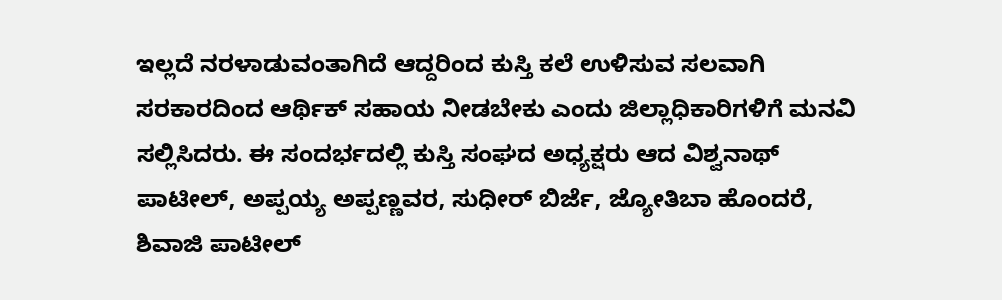ಇಲ್ಲದೆ ನರಳಾಡುವಂತಾಗಿದೆ ಆದ್ದರಿಂದ ಕುಸ್ತಿ ಕಲೆ ಉಳಿಸುವ ಸಲವಾಗಿ ಸರಕಾರದಿಂದ ಆರ್ಥಿಕ್ ಸಹಾಯ ನೀಡಬೇಕು ಎಂದು ಜಿಲ್ಲಾಧಿಕಾರಿಗಳಿಗೆ ಮನವಿ ಸಲ್ಲಿಸಿದರು. ಈ ಸಂದರ್ಭದಲ್ಲಿ ಕುಸ್ತಿ ಸಂಘದ ಅಧ್ಯಕ್ಷರು ಆದ ವಿಶ್ವನಾಥ್ ಪಾಟೀಲ್, ಅಪ್ಪಯ್ಯ ಅಪ್ಪಣ್ಣವರ, ಸುಧೀರ್ ಬಿರ್ಜೆ, ಜ್ಯೋತಿಬಾ ಹೊಂದರೆ, ಶಿವಾಜಿ ಪಾಟೀಲ್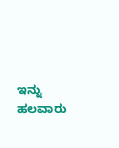ಇನ್ನು ಹಲವಾರು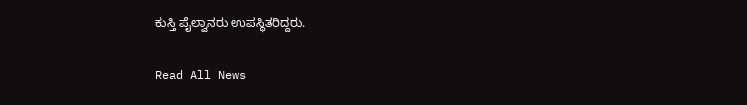ಕುಸ್ತಿ ಪೈಲ್ವಾನರು ಉಪಸ್ಥಿತರಿದ್ದರು.

Read All News